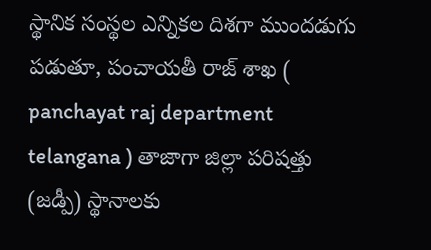స్థానిక సంస్థల ఎన్నికల దిశగా ముందడుగు పడుతూ, పంచాయతీ రాజ్ శాఖ ( panchayat raj department telangana ) తాజాగా జిల్లా పరిషత్తు (జడ్పీ) స్థానాలకు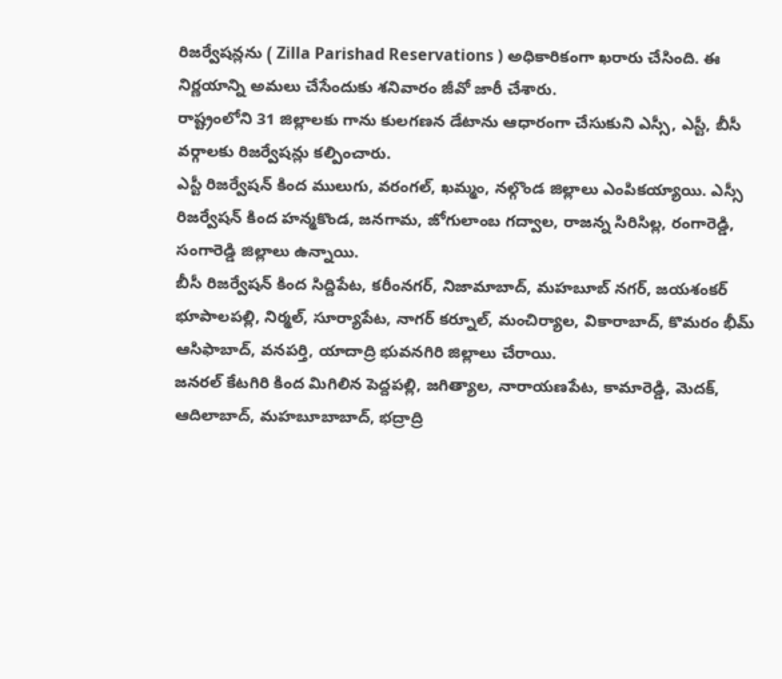రిజర్వేషన్లను ( Zilla Parishad Reservations ) అధికారికంగా ఖరారు చేసింది. ఈ నిర్ణయాన్ని అమలు చేసేందుకు శనివారం జీవో జారీ చేశారు.
రాష్ట్రంలోని 31 జిల్లాలకు గాను కులగణన డేటాను ఆధారంగా చేసుకుని ఎస్సీ, ఎస్టీ, బీసీ వర్గాలకు రిజర్వేషన్లు కల్పించారు.
ఎస్టీ రిజర్వేషన్ కింద ములుగు, వరంగల్, ఖమ్మం, నల్గొండ జిల్లాలు ఎంపికయ్యాయి. ఎస్సీ రిజర్వేషన్ కింద హన్మకొండ, జనగామ, జోగులాంబ గద్వాల, రాజన్న సిరిసిల్ల, రంగారెడ్డి, సంగారెడ్డి జిల్లాలు ఉన్నాయి.
బీసీ రిజర్వేషన్ కింద సిద్దిపేట, కరీంనగర్, నిజామాబాద్, మహబూబ్ నగర్, జయశంకర్ భూపాలపల్లి, నిర్మల్, సూర్యాపేట, నాగర్ కర్నూల్, మంచిర్యాల, వికారాబాద్, కొమరం భీమ్ ఆసిఫాబాద్, వనపర్తి, యాదాద్రి భువనగిరి జిల్లాలు చేరాయి.
జనరల్ కేటగిరి కింద మిగిలిన పెద్దపల్లి, జగిత్యాల, నారాయణపేట, కామారెడ్డి, మెదక్, ఆదిలాబాద్, మహబూబాబాద్, భద్రాద్రి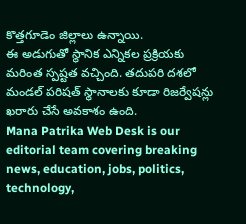కొత్తగూడెం జిల్లాలు ఉన్నాయి.
ఈ అడుగుతో స్థానిక ఎన్నికల ప్రక్రియకు మరింత స్పష్టత వచ్చింది. తదుపరి దశలో మండల్ పరిషత్ స్థానాలకు కూడా రిజర్వేషన్లు ఖరారు చేసే అవకాశం ఉంది.
Mana Patrika Web Desk is our editorial team covering breaking news, education, jobs, politics, technology,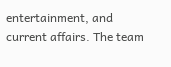entertainment, and current affairs. The team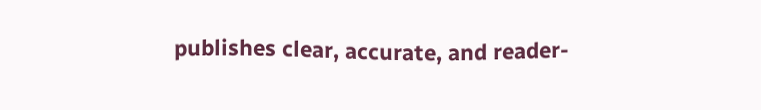publishes clear, accurate, and reader-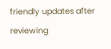friendly updates after reviewing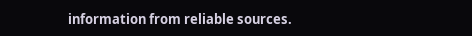information from reliable sources.